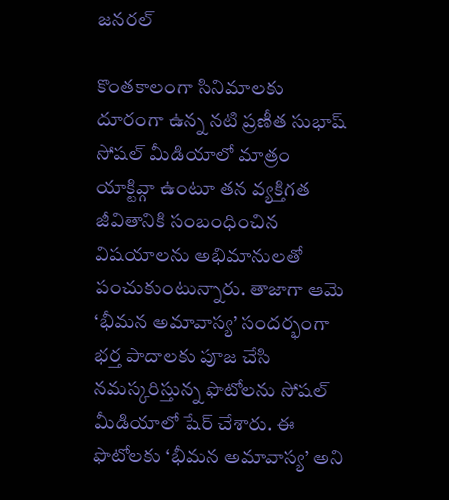జనరల్

కొంతకాలంగా సినిమాలకు దూరంగా ఉన్న నటి ప్రణీత సుభాష్ సోషల్ మీడియాలో మాత్రం యాక్టివ్గా ఉంటూ తన వ్యక్తిగత జీవితానికి సంబంధించిన విషయాలను అభిమానులతో పంచుకుంటున్నారు. తాజాగా ఆమె ‘భీమన అమావాస్య’ సందర్భంగా భర్త పాదాలకు పూజ చేసి నమస్కరిస్తున్న ఫొటోలను సోషల్ మీడియాలో షేర్ చేశారు. ఈ ఫొటోలకు ‘భీమన అమావాస్య’ అని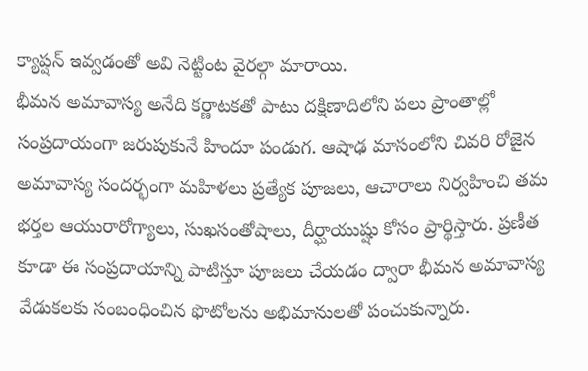క్యాప్షన్ ఇవ్వడంతో అవి నెట్టింట వైరల్గా మారాయి.
భీమన అమావాస్య అనేది కర్ణాటకతో పాటు దక్షిణాదిలోని పలు ప్రాంతాల్లో సంప్రదాయంగా జరుపుకునే హిందూ పండుగ. ఆషాఢ మాసంలోని చివరి రోజైన అమావాస్య సందర్భంగా మహిళలు ప్రత్యేక పూజలు, ఆచారాలు నిర్వహించి తమ భర్తల ఆయురారోగ్యాలు, సుఖసంతోషాలు, దీర్ఘాయుష్షు కోసం ప్రార్థిస్తారు. ప్రణీత కూడా ఈ సంప్రదాయాన్ని పాటిస్తూ పూజలు చేయడం ద్వారా భీమన అమావాస్య వేడుకలకు సంబంధించిన ఫొటోలను అభిమానులతో పంచుకున్నారు.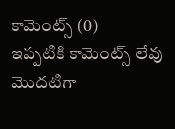కామెంట్స్ (0)
ఇప్పటికి కామెంట్స్ లేవు
మొదటిగా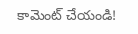కామెంట్ చేయండి!